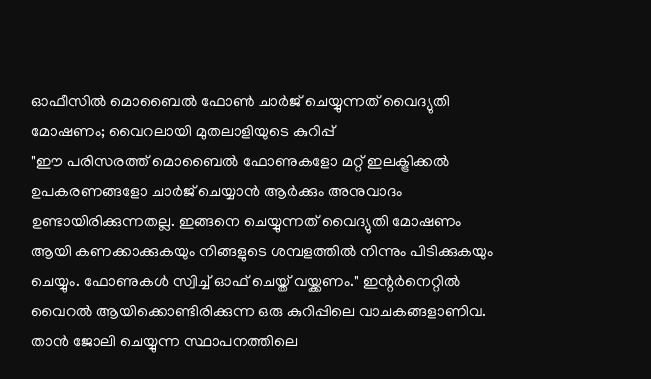ഓഫീസിൽ മൊബൈൽ ഫോൺ ചാർജ് ചെയ്യുന്നത് വൈദ്യുതി മോഷണം; വൈറലായി മുതലാളിയുടെ കുറിപ്പ്
"ഈ പരിസരത്ത് മൊബൈൽ ഫോണുകളോ മറ്റ് ഇലക്ട്രിക്കൽ ഉപകരണങ്ങളോ ചാർജ് ചെയ്യാൻ ആർക്കും അനുവാദം ഉണ്ടായിരിക്കുന്നതല്ല. ഇങ്ങനെ ചെയ്യുന്നത് വൈദ്യുതി മോഷണം ആയി കണക്കാക്കുകയും നിങ്ങളുടെ ശമ്പളത്തിൽ നിന്നും പിടിക്കുകയും ചെയ്യും. ഫോണുകൾ സ്വിച്ച് ഓഫ് ചെയ്ത് വയ്ക്കണം." ഇന്റർനെറ്റിൽ വൈറൽ ആയിക്കൊണ്ടിരിക്കുന്ന ഒരു കുറിപ്പിലെ വാചകങ്ങളാണിവ. താൻ ജോലി ചെയ്യുന്ന സ്ഥാപനത്തിലെ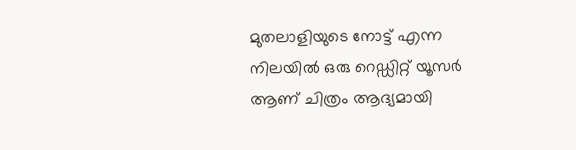മുതലാളിയുടെ നോട്ട് എന്ന നിലയിൽ ഒരു റെഡ്ഡിറ്റ് യൂസർ ആണ് ചിത്രം ആദ്യമായി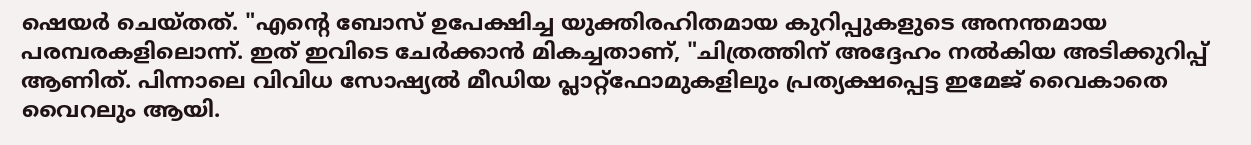ഷെയർ ചെയ്തത്. "എന്റെ ബോസ് ഉപേക്ഷിച്ച യുക്തിരഹിതമായ കുറിപ്പുകളുടെ അനന്തമായ പരമ്പരകളിലൊന്ന്. ഇത് ഇവിടെ ചേർക്കാൻ മികച്ചതാണ്, "ചിത്രത്തിന് അദ്ദേഹം നൽകിയ അടിക്കുറിപ്പ് ആണിത്. പിന്നാലെ വിവിധ സോഷ്യൽ മീഡിയ പ്ലാറ്റ്ഫോമുകളിലും പ്രത്യക്ഷപ്പെട്ട ഇമേജ് വൈകാതെ വൈറലും ആയി.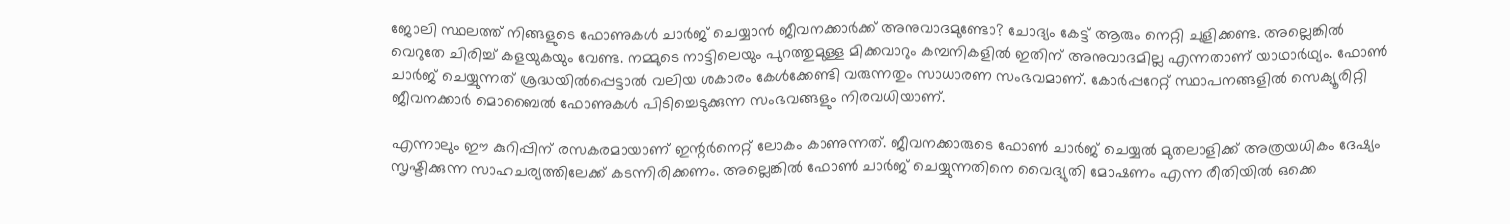ജോലി സ്ഥലത്ത് നിങ്ങളുടെ ഫോണുകൾ ചാർജ് ചെയ്യാൻ ജീവനക്കാർക്ക് അനുവാദമുണ്ടോ? ചോദ്യം കേട്ട് ആരും നെറ്റി ചുളിക്കണ്ട. അല്ലെങ്കിൽ വെറുതേ ചിരിച്ച് കളയുകയും വേണ്ട. നമ്മുടെ നാട്ടിലെയും പുറത്തുമുള്ള മിക്കവാറും കമ്പനികളിൽ ഇതിന് അനുവാദമില്ല എന്നതാണ് യാഥാർഥ്യം. ഫോൺ ചാർജ് ചെയ്യുന്നത് ശ്രദ്ധയിൽപ്പെട്ടാൽ വലിയ ശകാരം കേൾക്കേണ്ടി വരുന്നതും സാധാരണ സംഭവമാണ്. കോർപ്പറേറ്റ് സ്ഥാപനങ്ങളിൽ സെക്യൂരിറ്റി ജീവനക്കാർ മൊബൈൽ ഫോണുകൾ പിടിച്ചെടുക്കുന്ന സംഭവങ്ങളും നിരവധിയാണ്.

എന്നാലും ഈ കുറിപ്പിന് രസകരമായാണ് ഇന്റർനെറ്റ് ലോകം കാണുന്നത്. ജീവനക്കാരുടെ ഫോൺ ചാർജ് ചെയ്യൽ മുതലാളിക്ക് അത്രയധികം ദേഷ്യം സൃഷ്ടിക്കുന്ന സാഹചര്യത്തിലേക്ക് കടന്നിരിക്കണം. അല്ലെങ്കിൽ ഫോൺ ചാർജ് ചെയ്യുന്നതിനെ വൈദ്യുതി മോഷണം എന്ന രീതിയിൽ ഒക്കെ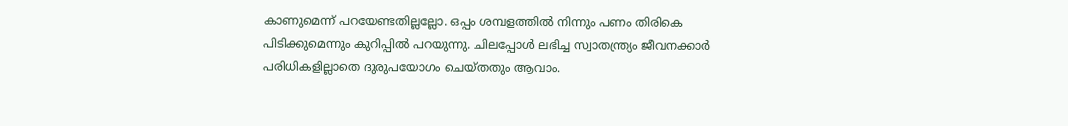കാണുമെന്ന് പറയേണ്ടതില്ലല്ലോ. ഒപ്പം ശമ്പളത്തിൽ നിന്നും പണം തിരികെ പിടിക്കുമെന്നും കുറിപ്പിൽ പറയുന്നു. ചിലപ്പോൾ ലഭിച്ച സ്വാതന്ത്ര്യം ജീവനക്കാർ പരിധികളില്ലാതെ ദുരുപയോഗം ചെയ്തതും ആവാം.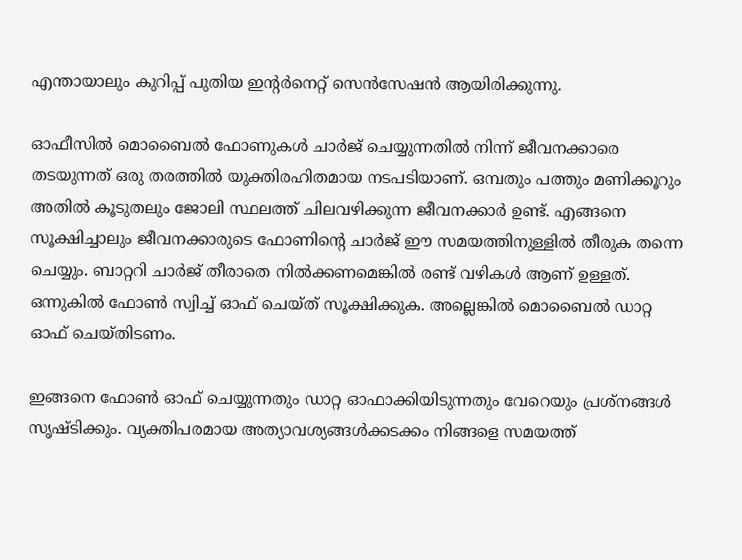എന്തായാലും കുറിപ്പ് പുതിയ ഇന്റർനെറ്റ് സെൻസേഷൻ ആയിരിക്കുന്നു.

ഓഫീസിൽ മൊബൈൽ ഫോണുകൾ ചാർജ് ചെയ്യുന്നതിൽ നിന്ന് ജീവനക്കാരെ തടയുന്നത് ഒരു തരത്തിൽ യുക്തിരഹിതമായ നടപടിയാണ്. ഒമ്പതും പത്തും മണിക്കൂറും അതിൽ കൂടുതലും ജോലി സ്ഥലത്ത് ചിലവഴിക്കുന്ന ജീവനക്കാർ ഉണ്ട്. എങ്ങനെ സൂക്ഷിച്ചാലും ജീവനക്കാരുടെ ഫോണിന്റെ ചാർജ് ഈ സമയത്തിനുള്ളിൽ തീരുക തന്നെ ചെയ്യും. ബാറ്ററി ചാർജ് തീരാതെ നിൽക്കണമെങ്കിൽ രണ്ട് വഴികൾ ആണ് ഉള്ളത്. ഒന്നുകിൽ ഫോൺ സ്വിച്ച് ഓഫ് ചെയ്ത് സൂക്ഷിക്കുക. അല്ലെങ്കിൽ മൊബൈൽ ഡാറ്റ ഓഫ് ചെയ്തിടണം.

ഇങ്ങനെ ഫോൺ ഓഫ് ചെയ്യുന്നതും ഡാറ്റ ഓഫാക്കിയിടുന്നതും വേറെയും പ്രശ്നങ്ങൾ സൃഷ്ടിക്കും. വ്യക്തിപരമായ അത്യാവശ്യങ്ങൾക്കടക്കം നിങ്ങളെ സമയത്ത്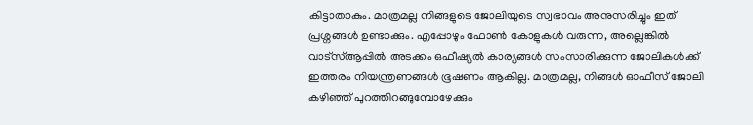കിട്ടാതാകും. മാത്രമല്ല നിങ്ങളുടെ ജോലിയുടെ സ്വഭാവം അനുസരിച്ചും ഇത് പ്രശ്നങ്ങൾ ഉണ്ടാക്കും. എപ്പോഴും ഫോൺ കോളുകൾ വരുന്ന, അല്ലെങ്കിൽ വാട്സ്ആപ്പിൽ അടക്കം ഒഫീഷ്യൽ കാര്യങ്ങൾ സംസാരിക്കുന്ന ജോലികൾക്ക് ഇത്തരം നിയന്ത്രണങ്ങൾ ഭൂഷണം ആകില്ല. മാത്രമല്ല, നിങ്ങൾ ഓഫീസ് ജോലി കഴിഞ്ഞ് പുറത്തിറങ്ങുമ്പോഴേക്കും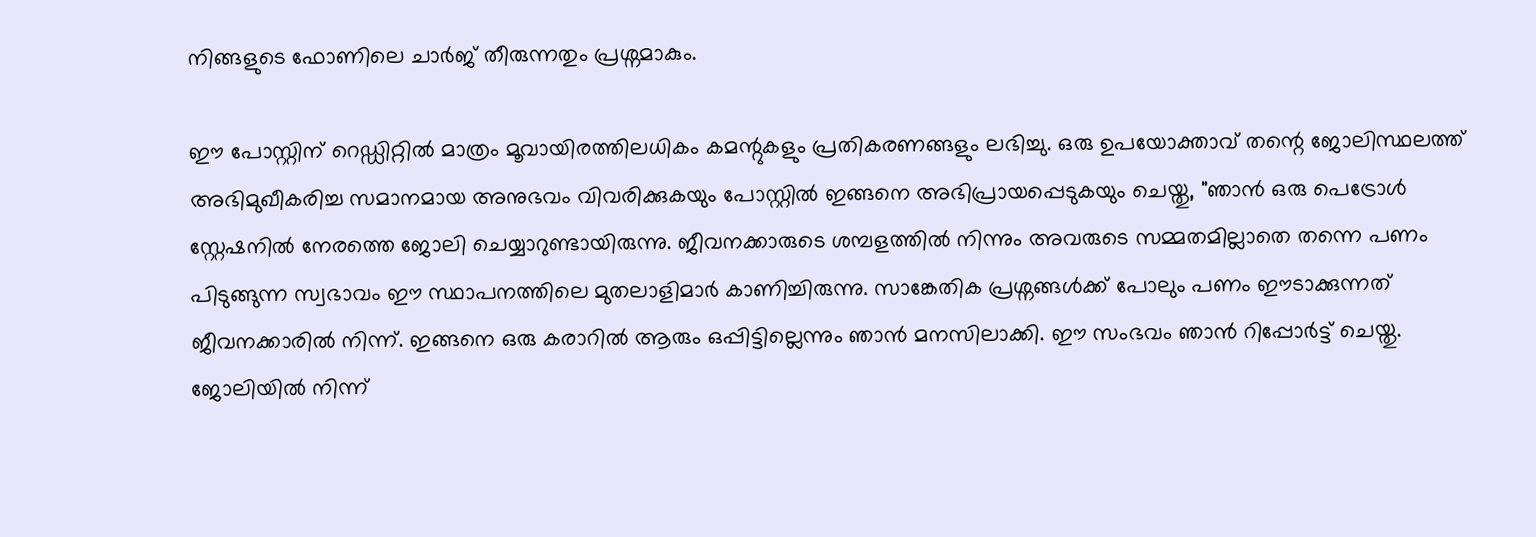നിങ്ങളുടെ ഫോണിലെ ചാർജ് തീരുന്നതും പ്രശ്നമാകും.

ഈ പോസ്റ്റിന് റെഡ്ഡിറ്റിൽ മാത്രം മൂവായിരത്തിലധികം കമന്റുകളും പ്രതികരണങ്ങളും ലഭിച്ചു. ഒരു ഉപയോക്താവ് തന്റെ ജോലിസ്ഥലത്ത് അഭിമുഖീകരിച്ച സമാനമായ അനുഭവം വിവരിക്കുകയും പോസ്റ്റിൽ ഇങ്ങനെ അഭിപ്രായപ്പെടുകയും ചെയ്തു, "ഞാൻ ഒരു പെട്രോൾ സ്റ്റേഷനിൽ നേരത്തെ ജോലി ചെയ്യാറുണ്ടായിരുന്നു. ജീവനക്കാരുടെ ശമ്പളത്തിൽ നിന്നും അവരുടെ സമ്മതമില്ലാതെ തന്നെ പണം പിടുങ്ങുന്ന സ്വഭാവം ഈ സ്ഥാപനത്തിലെ മുതലാളിമാർ കാണിച്ചിരുന്നു. സാങ്കേതിക പ്രശ്നങ്ങൾക്ക് പോലും പണം ഈടാക്കുന്നത് ജീവനക്കാരിൽ നിന്ന്. ഇങ്ങനെ ഒരു കരാറിൽ ആരും ഒപ്പിട്ടില്ലെന്നും ഞാൻ മനസിലാക്കി. ഈ സംഭവം ഞാൻ റിപ്പോർട്ട് ചെയ്തു. ജോലിയിൽ നിന്ന്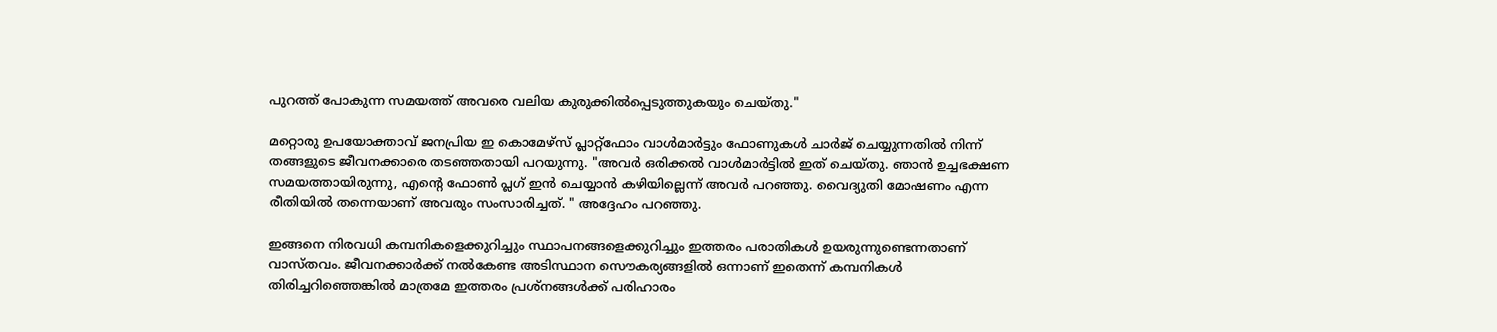പുറത്ത് പോകുന്ന സമയത്ത് അവരെ വലിയ കുരുക്കിൽപ്പെടുത്തുകയും ചെയ്തു."

മറ്റൊരു ഉപയോക്താവ് ജനപ്രിയ ഇ കൊമേഴ്സ് പ്ലാറ്റ്ഫോം വാൾമാർട്ടും ഫോണുകൾ ചാർജ് ചെയ്യുന്നതിൽ നിന്ന് തങ്ങളുടെ ജീവനക്കാരെ തടഞ്ഞതായി പറയുന്നു. "അവർ ഒരിക്കൽ വാൾമാർട്ടിൽ ഇത് ചെയ്തു. ഞാൻ ഉച്ചഭക്ഷണ സമയത്തായിരുന്നു, എന്റെ ഫോൺ പ്ലഗ് ഇൻ ചെയ്യാൻ കഴിയില്ലെന്ന് അവർ പറഞ്ഞു. വൈദ്യുതി മോഷണം എന്ന രീതിയിൽ തന്നെയാണ് അവരും സംസാരിച്ചത്. " അദ്ദേഹം പറഞ്ഞു.

ഇങ്ങനെ നിരവധി കമ്പനികളെക്കുറിച്ചും സ്ഥാപനങ്ങളെക്കുറിച്ചും ഇത്തരം പരാതികൾ ഉയരുന്നുണ്ടെന്നതാണ് വാസ്തവം. ജീവനക്കാർക്ക് നൽകേണ്ട അടിസ്ഥാന സൌകര്യങ്ങളിൽ ഒന്നാണ് ഇതെന്ന് കമ്പനികൾ തിരിച്ചറിഞ്ഞെങ്കിൽ മാത്രമേ ഇത്തരം പ്രശ്നങ്ങൾക്ക് പരിഹാരം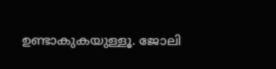ഉണ്ടാകുകയുള്ളൂ. ജോലി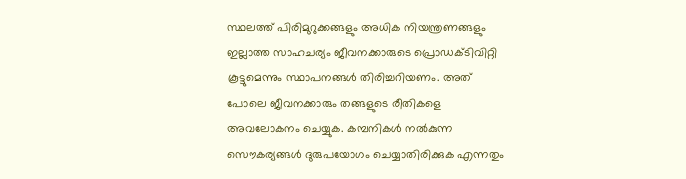സ്ഥലത്ത് പിരിമുറുക്കങ്ങളും അധിക നിയന്ത്രണങ്ങളും ഇല്ലാത്ത സാഹചര്യം ജീവനക്കാരുടെ പ്രൊഡക്ടിവിറ്റി കൂട്ടുമെന്നും സ്ഥാപനങ്ങൾ തിരിച്ചറിയണം. അത് പോലെ ജീവനക്കാരും തങ്ങളുടെ രീതികളെ അവലോകനം ചെയ്യുക. കമ്പനികൾ നൽകുന്ന സൌകര്യങ്ങൾ ദുരുപയോഗം ചെയ്യാതിരിക്കുക എന്നതും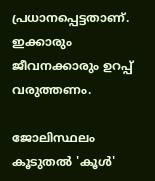പ്രധാനപ്പെട്ടതാണ്. ഇക്കാരും ജീവനക്കാരും ഉറപ്പ് വരുത്തണം.

ജോലിസ്ഥലം കൂടുതൽ 'കൂൾ'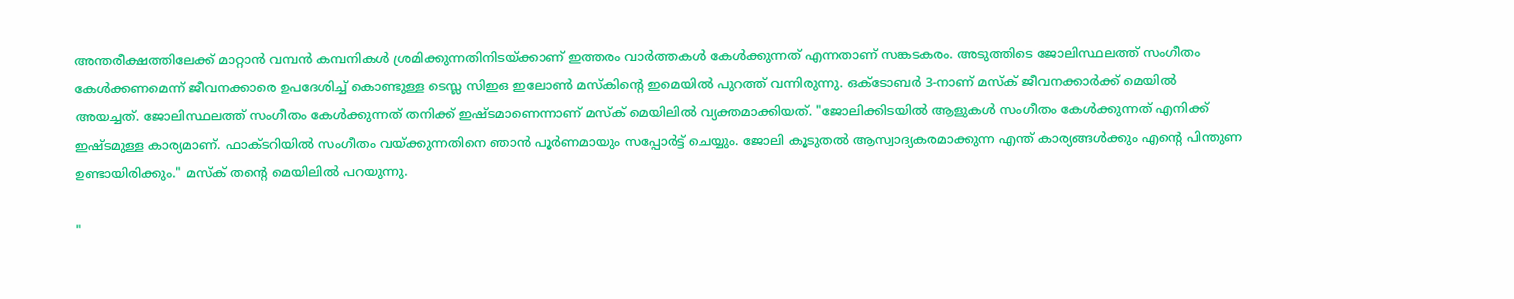അന്തരീക്ഷത്തിലേക്ക് മാറ്റാൻ വമ്പൻ കമ്പനികൾ ശ്രമിക്കുന്നതിനിടയ്ക്കാണ് ഇത്തരം വാർത്തകൾ കേൾക്കുന്നത് എന്നതാണ് സങ്കടകരം. അടുത്തിടെ ജോലിസ്ഥലത്ത് സംഗീതം കേൾക്കണമെന്ന് ജീവനക്കാരെ ഉപദേശിച്ച് കൊണ്ടുള്ള ടെസ്ല സിഇഒ ഇലോൺ മസ്കിന്റെ ഇമെയിൽ പുറത്ത് വന്നിരുന്നു. ഒക്ടോബർ 3-നാണ് മസ്ക് ജീവനക്കാർക്ക് മെയിൽ അയച്ചത്. ജോലിസ്ഥലത്ത് സംഗീതം കേൾക്കുന്നത് തനിക്ക് ഇഷ്ടമാണെന്നാണ് മസ്ക് മെയിലിൽ വ്യക്തമാക്കിയത്. "ജോലിക്കിടയിൽ ആളുകൾ സംഗീതം കേൾക്കുന്നത് എനിക്ക് ഇഷ്ടമുള്ള കാര്യമാണ്. ഫാക്ടറിയിൽ സംഗീതം വയ്ക്കുന്നതിനെ ഞാൻ പൂർണമായും സപ്പോർട്ട് ചെയ്യും. ജോലി കൂടുതൽ ആസ്വാദ്യകരമാക്കുന്ന എന്ത് കാര്യങ്ങൾക്കും എന്റെ പിന്തുണ ഉണ്ടായിരിക്കും." മസ്ക് തന്റെ മെയിലിൽ പറയുന്നു.

"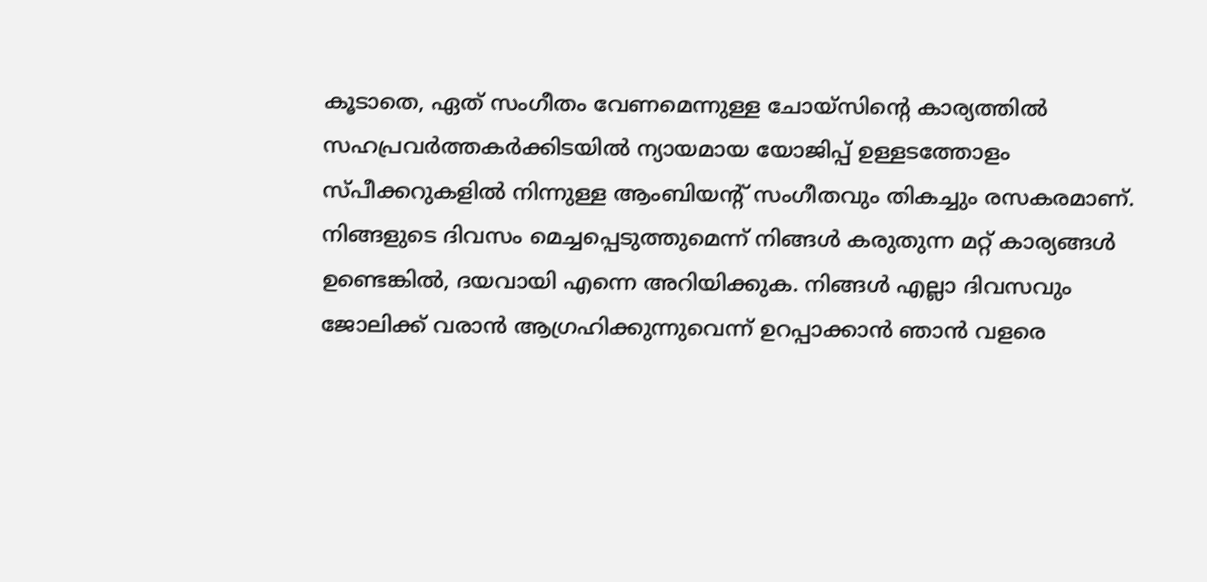കൂടാതെ, ഏത് സംഗീതം വേണമെന്നുള്ള ചോയ്സിന്റെ കാര്യത്തിൽ സഹപ്രവർത്തകർക്കിടയിൽ ന്യായമായ യോജിപ്പ് ഉള്ളടത്തോളം സ്പീക്കറുകളിൽ നിന്നുള്ള ആംബിയന്റ് സംഗീതവും തികച്ചും രസകരമാണ്. നിങ്ങളുടെ ദിവസം മെച്ചപ്പെടുത്തുമെന്ന് നിങ്ങൾ കരുതുന്ന മറ്റ് കാര്യങ്ങൾ ഉണ്ടെങ്കിൽ, ദയവായി എന്നെ അറിയിക്കുക. നിങ്ങൾ എല്ലാ ദിവസവും ജോലിക്ക് വരാൻ ആഗ്രഹിക്കുന്നുവെന്ന് ഉറപ്പാക്കാൻ ഞാൻ വളരെ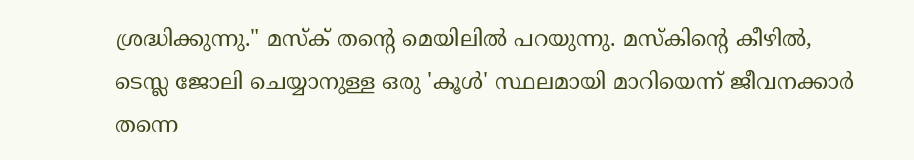ശ്രദ്ധിക്കുന്നു." മസ്ക് തന്റെ മെയിലിൽ പറയുന്നു. മസ്കിന്റെ കീഴിൽ, ടെസ്ല ജോലി ചെയ്യാനുള്ള ഒരു 'കൂൾ' സ്ഥലമായി മാറിയെന്ന് ജീവനക്കാർ തന്നെ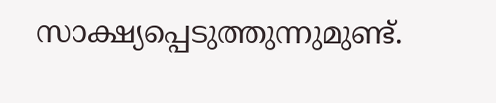സാക്ഷ്യപ്പെടുത്തുന്നുമുണ്ട്.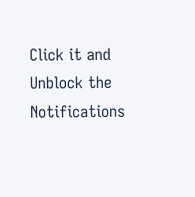Click it and Unblock the Notifications